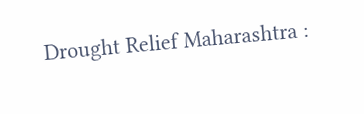Drought Relief Maharashtra :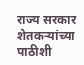राज्य सरकार शेतकऱ्यांच्या पाठीशी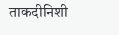ताकदीनिशी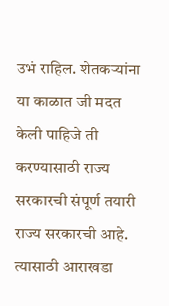उभं राहिल. शेतकऱ्यांना या काळात जी मदत केली पाहिजे ती करण्यासाठी राज्य सरकारची संपूर्ण तयारी राज्य सरकारची आहे. त्यासाठी आराखडा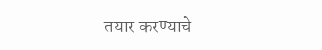तयार करण्याचे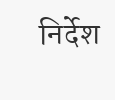निर्देश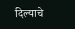दिल्याचे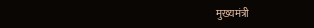मुख्यमंत्री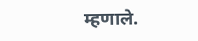म्हणाले.